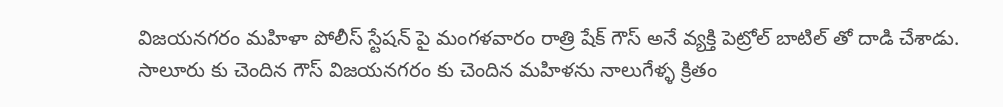విజయనగరం మహిళా పోలీస్ స్టేషన్ పై మంగళవారం రాత్రి షేక్ గౌస్ అనే వ్యక్తి పెట్రోల్ బాటిల్ తో దాడి చేశాడు. సాలూరు కు చెందిన గౌస్ విజయనగరం కు చెందిన మహిళను నాలుగేళ్ళ క్రితం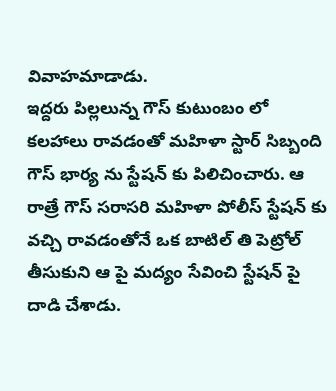వివాహమాడాడు.
ఇద్దరు పిల్లలున్న గౌస్ కుటుంబం లో కలహాలు రావడంతో మహిళా స్టార్ సిబ్బంది గౌస్ భార్య ను స్టేషన్ కు పిలిచించారు. ఆ రాత్రే గౌస్ సరాసరి మహిళా పోలీస్ స్టేషన్ కు వచ్చి రావడంతోనే ఒక బాటిల్ తి పెట్రోల్ తీసుకుని ఆ పై మద్యం సేవించి స్టేషన్ పై దాడి చేశాడు.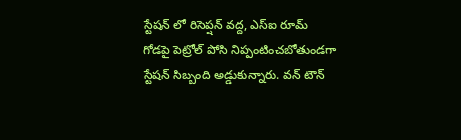స్టేషన్ లో రిసెప్షన్ వద్ద, ఎస్ఐ రూమ్ గోడపై పెట్రోల్ పోసి నిప్పంటించబోతుండగా స్టేషన్ సిబ్బంది అడ్డుకున్నారు. వన్ టౌన్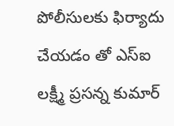పోలీసులకు ఫిర్యాదు చేయడం తో ఎస్ఐ లక్ష్మీ ప్రసన్న కుమార్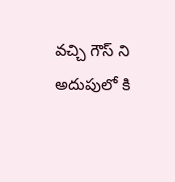వచ్చి గౌస్ ని అదుపులో కి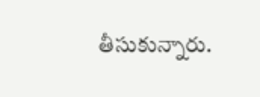తీసుకున్నారు.